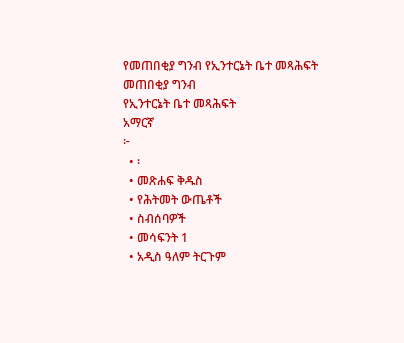የመጠበቂያ ግንብ የኢንተርኔት ቤተ መጻሕፍት
መጠበቂያ ግንብ
የኢንተርኔት ቤተ መጻሕፍት
አማርኛ
፦
  • ፡
  • መጽሐፍ ቅዱስ
  • የሕትመት ውጤቶች
  • ስብሰባዎች
  • መሳፍንት 1
  • አዲስ ዓለም ትርጉም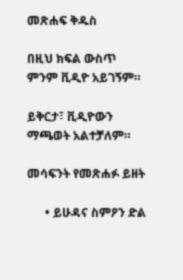መጽሐፍ ቅዱስ

በዚህ ክፍል ውስጥ ምንም ቪዲዮ አይገኝም።

ይቅርታ፣ ቪዲዮውን ማጫወት አልተቻለም።

መሳፍንት የመጽሐፉ ይዘት

      • ይሁዳና ስምዖን ድል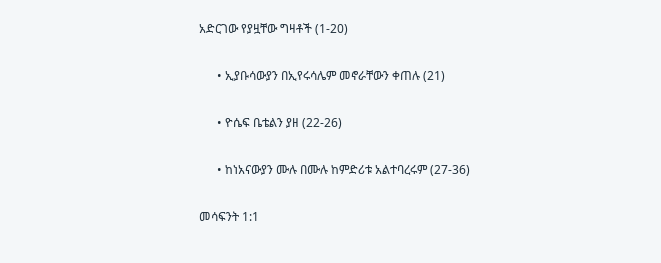አድርገው የያዟቸው ግዛቶች (1-20)

      • ኢያቡሳውያን በኢየሩሳሌም መኖራቸውን ቀጠሉ (21)

      • ዮሴፍ ቤቴልን ያዘ (22-26)

      • ከነአናውያን ሙሉ በሙሉ ከምድሪቱ አልተባረሩም (27-36)

መሳፍንት 1:1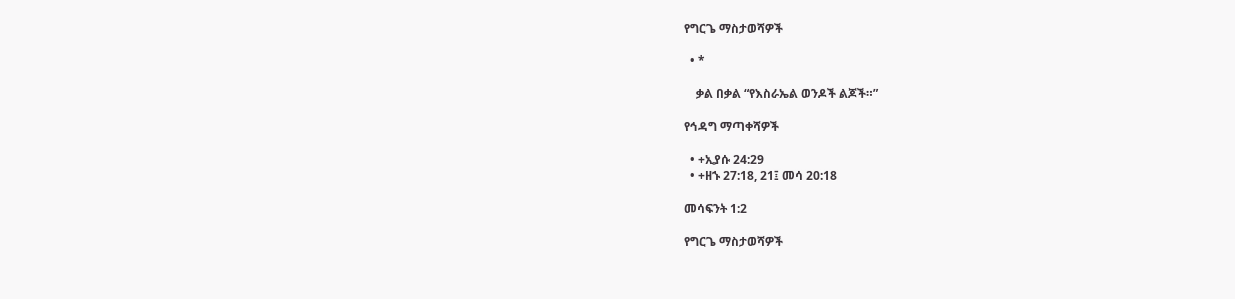የግርጌ ማስታወሻዎች

  • *

    ቃል በቃል “የእስራኤል ወንዶች ልጆች።”

የኅዳግ ማጣቀሻዎች

  • +ኢያሱ 24:29
  • +ዘኁ 27:18, 21፤ መሳ 20:18

መሳፍንት 1:2

የግርጌ ማስታወሻዎች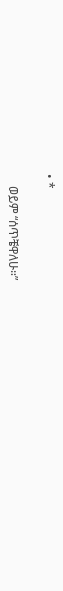• *

    ወይም “ሰጥቼዋለሁ።”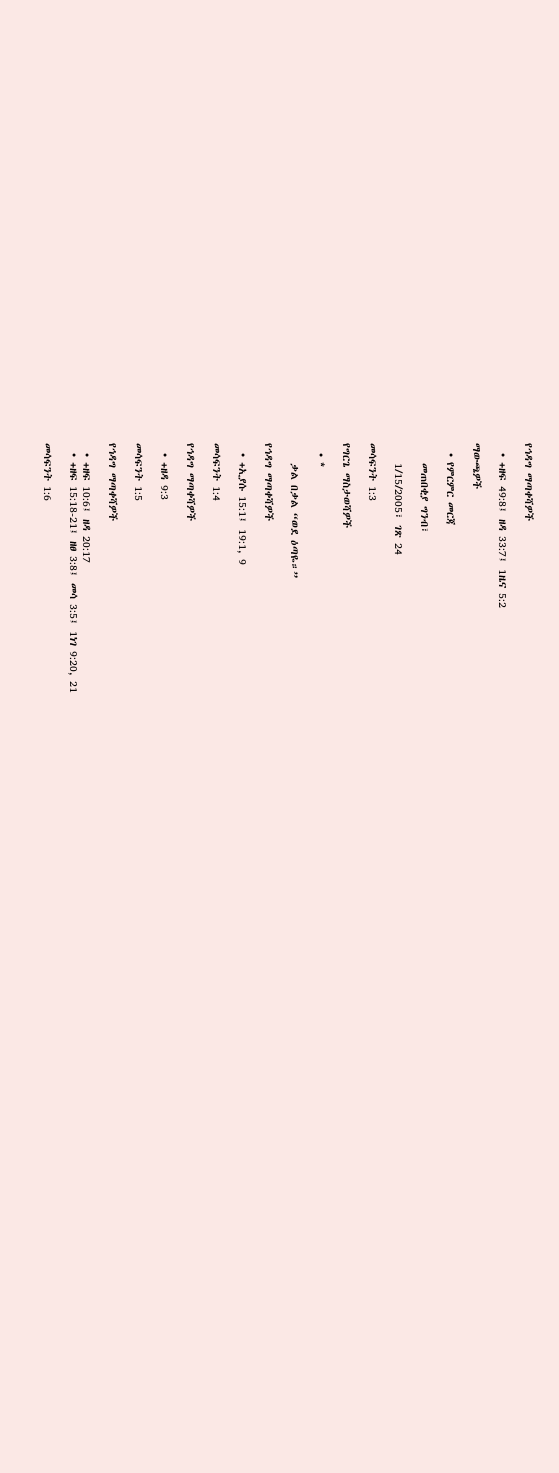የኅዳግ ማጣቀሻዎች

  • +ዘፍ 49:8፤ ዘዳ 33:7፤ 1ዜና 5:2

ማውጫዎች

  • የምርምር መርጃ

    መጠበቂያ ግንብ፣

    1/15/2005፣ ገጽ 24

መሳፍንት 1:3

የግርጌ ማስታወሻዎች

  • *

    ቃል በቃል “ወደ ዕጣዬ።”

የኅዳግ ማጣቀሻዎች

  • +ኢያሱ 15:1፤ 19:1, 9

መሳፍንት 1:4

የኅዳግ ማጣቀሻዎች

  • +ዘዳ 9:3

መሳፍንት 1:5

የኅዳግ ማጣቀሻዎች

  • +ዘፍ 10:6፤ ዘዳ 20:17
  • +ዘፍ 15:18-21፤ ዘፀ 3:8፤ መሳ 3:5፤ 1ነገ 9:20, 21

መሳፍንት 1:6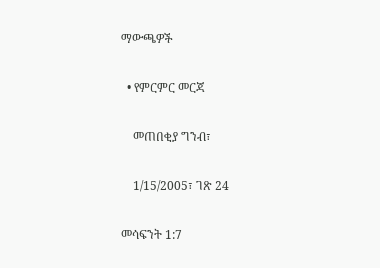ማውጫዎች

  • የምርምር መርጃ

    መጠበቂያ ግንብ፣

    1/15/2005፣ ገጽ 24

መሳፍንት 1:7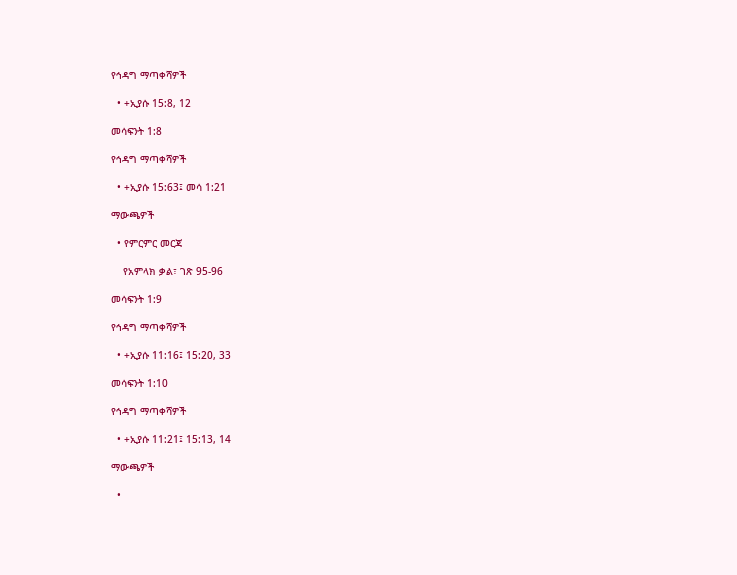የኅዳግ ማጣቀሻዎች

  • +ኢያሱ 15:8, 12

መሳፍንት 1:8

የኅዳግ ማጣቀሻዎች

  • +ኢያሱ 15:63፤ መሳ 1:21

ማውጫዎች

  • የምርምር መርጃ

    የአምላክ ቃል፣ ገጽ 95-96

መሳፍንት 1:9

የኅዳግ ማጣቀሻዎች

  • +ኢያሱ 11:16፤ 15:20, 33

መሳፍንት 1:10

የኅዳግ ማጣቀሻዎች

  • +ኢያሱ 11:21፤ 15:13, 14

ማውጫዎች

  •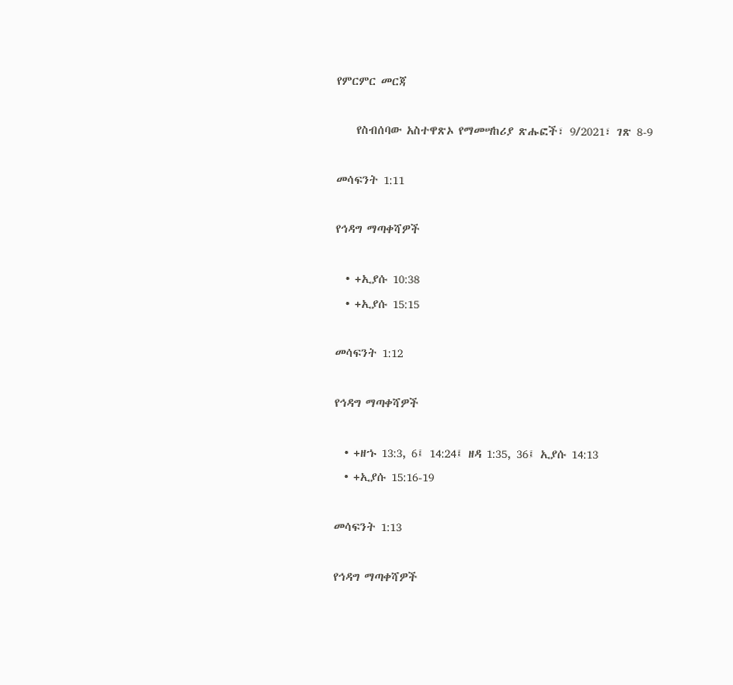የምርምር መርጃ

    የስብሰባው አስተዋጽኦ የማመሣከሪያ ጽሑፎች፣ 9/2021፣ ገጽ 8-9

መሳፍንት 1:11

የኅዳግ ማጣቀሻዎች

  • +ኢያሱ 10:38
  • +ኢያሱ 15:15

መሳፍንት 1:12

የኅዳግ ማጣቀሻዎች

  • +ዘኁ 13:3, 6፤ 14:24፤ ዘዳ 1:35, 36፤ ኢያሱ 14:13
  • +ኢያሱ 15:16-19

መሳፍንት 1:13

የኅዳግ ማጣቀሻዎች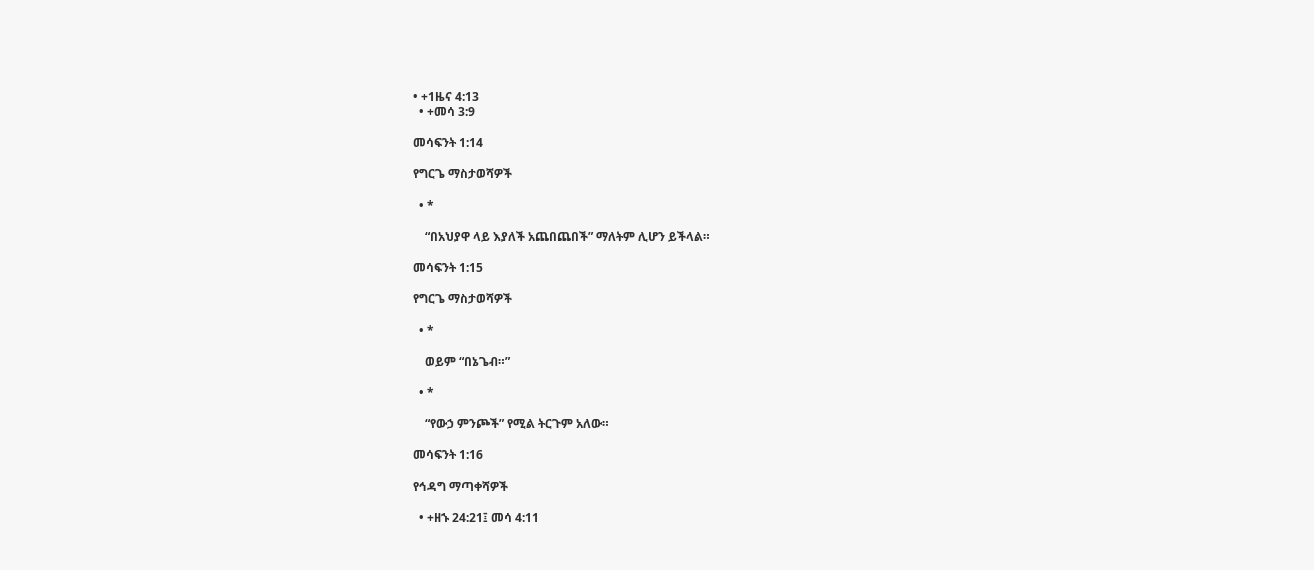• +1ዜና 4:13
  • +መሳ 3:9

መሳፍንት 1:14

የግርጌ ማስታወሻዎች

  • *

    “በአህያዋ ላይ እያለች አጨበጨበች” ማለትም ሊሆን ይችላል።

መሳፍንት 1:15

የግርጌ ማስታወሻዎች

  • *

    ወይም “በኔጌብ።”

  • *

    “የውኃ ምንጮች” የሚል ትርጉም አለው።

መሳፍንት 1:16

የኅዳግ ማጣቀሻዎች

  • +ዘኁ 24:21፤ መሳ 4:11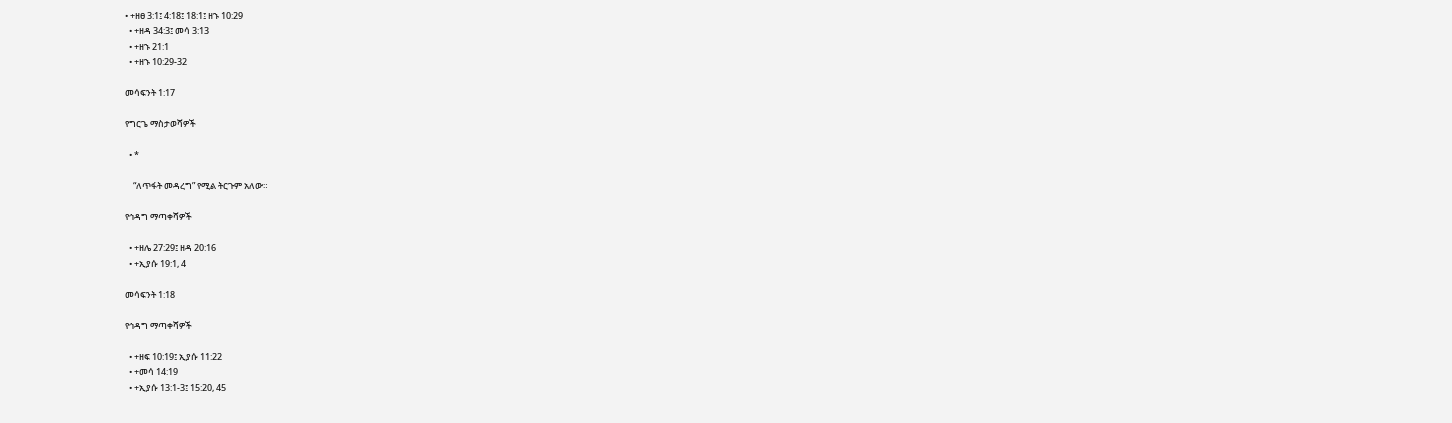• +ዘፀ 3:1፤ 4:18፤ 18:1፤ ዘኁ 10:29
  • +ዘዳ 34:3፤ መሳ 3:13
  • +ዘኁ 21:1
  • +ዘኁ 10:29-32

መሳፍንት 1:17

የግርጌ ማስታወሻዎች

  • *

    “ለጥፋት መዳረግ” የሚል ትርጉም አለው።

የኅዳግ ማጣቀሻዎች

  • +ዘሌ 27:29፤ ዘዳ 20:16
  • +ኢያሱ 19:1, 4

መሳፍንት 1:18

የኅዳግ ማጣቀሻዎች

  • +ዘፍ 10:19፤ ኢያሱ 11:22
  • +መሳ 14:19
  • +ኢያሱ 13:1-3፤ 15:20, 45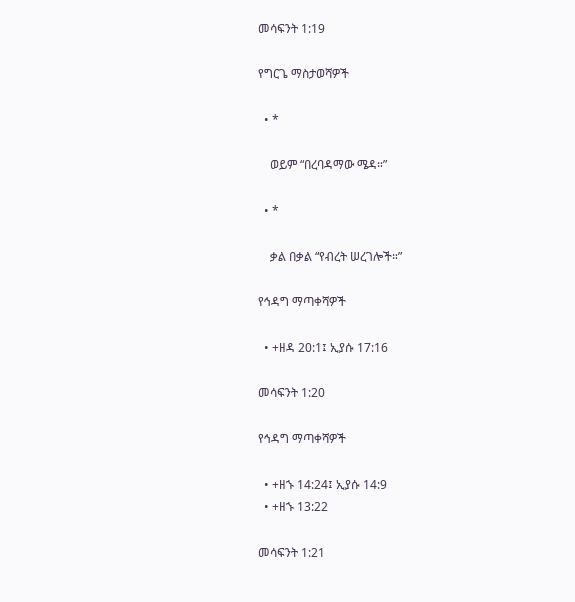መሳፍንት 1:19

የግርጌ ማስታወሻዎች

  • *

    ወይም “በረባዳማው ሜዳ።”

  • *

    ቃል በቃል “የብረት ሠረገሎች።”

የኅዳግ ማጣቀሻዎች

  • +ዘዳ 20:1፤ ኢያሱ 17:16

መሳፍንት 1:20

የኅዳግ ማጣቀሻዎች

  • +ዘኁ 14:24፤ ኢያሱ 14:9
  • +ዘኁ 13:22

መሳፍንት 1:21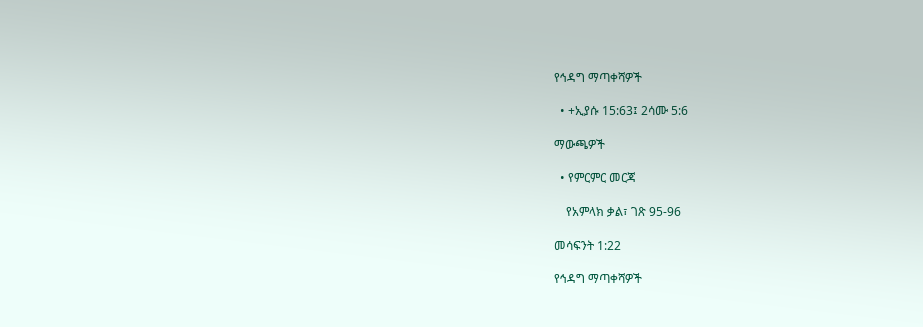የኅዳግ ማጣቀሻዎች

  • +ኢያሱ 15:63፤ 2ሳሙ 5:6

ማውጫዎች

  • የምርምር መርጃ

    የአምላክ ቃል፣ ገጽ 95-96

መሳፍንት 1:22

የኅዳግ ማጣቀሻዎች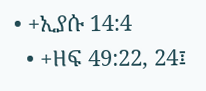• +ኢያሱ 14:4
  • +ዘፍ 49:22, 24፤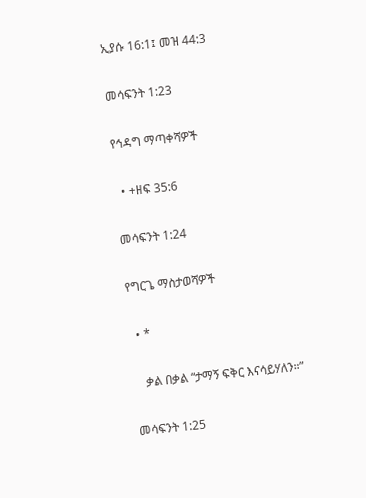ኢያሱ 16:1፤ መዝ 44:3

መሳፍንት 1:23

የኅዳግ ማጣቀሻዎች

  • +ዘፍ 35:6

መሳፍንት 1:24

የግርጌ ማስታወሻዎች

  • *

    ቃል በቃል “ታማኝ ፍቅር እናሳይሃለን።”

መሳፍንት 1:25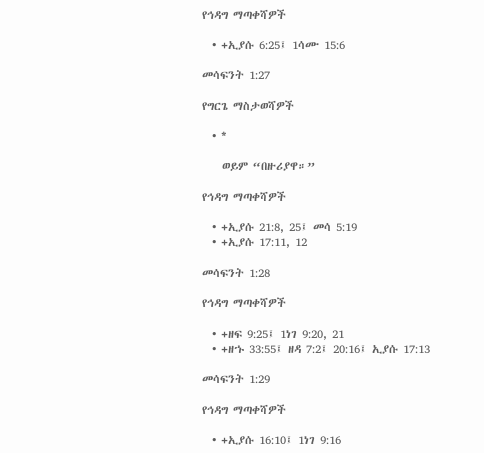የኅዳግ ማጣቀሻዎች

  • +ኢያሱ 6:25፤ 1ሳሙ 15:6

መሳፍንት 1:27

የግርጌ ማስታወሻዎች

  • *

    ወይም “በዙሪያዋ።”

የኅዳግ ማጣቀሻዎች

  • +ኢያሱ 21:8, 25፤ መሳ 5:19
  • +ኢያሱ 17:11, 12

መሳፍንት 1:28

የኅዳግ ማጣቀሻዎች

  • +ዘፍ 9:25፤ 1ነገ 9:20, 21
  • +ዘኁ 33:55፤ ዘዳ 7:2፤ 20:16፤ ኢያሱ 17:13

መሳፍንት 1:29

የኅዳግ ማጣቀሻዎች

  • +ኢያሱ 16:10፤ 1ነገ 9:16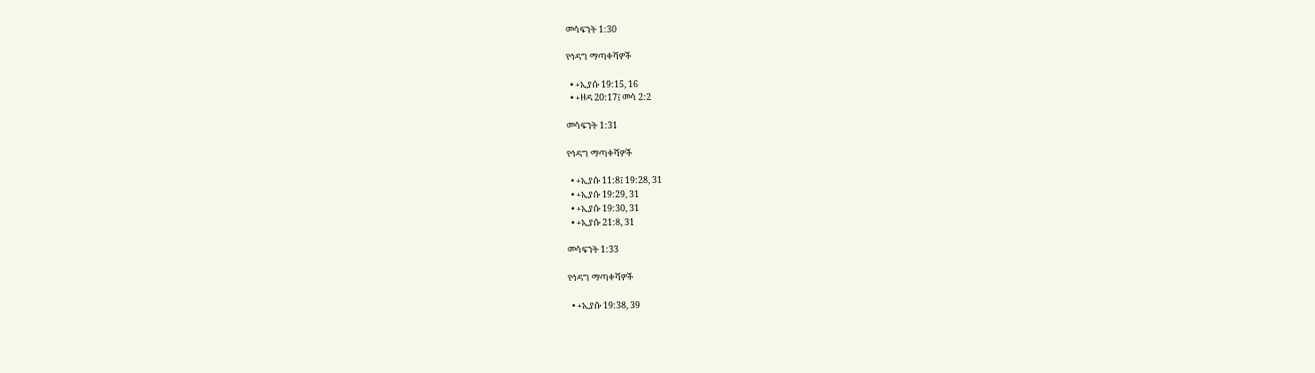መሳፍንት 1:30

የኅዳግ ማጣቀሻዎች

  • +ኢያሱ 19:15, 16
  • +ዘዳ 20:17፤ መሳ 2:2

መሳፍንት 1:31

የኅዳግ ማጣቀሻዎች

  • +ኢያሱ 11:8፤ 19:28, 31
  • +ኢያሱ 19:29, 31
  • +ኢያሱ 19:30, 31
  • +ኢያሱ 21:8, 31

መሳፍንት 1:33

የኅዳግ ማጣቀሻዎች

  • +ኢያሱ 19:38, 39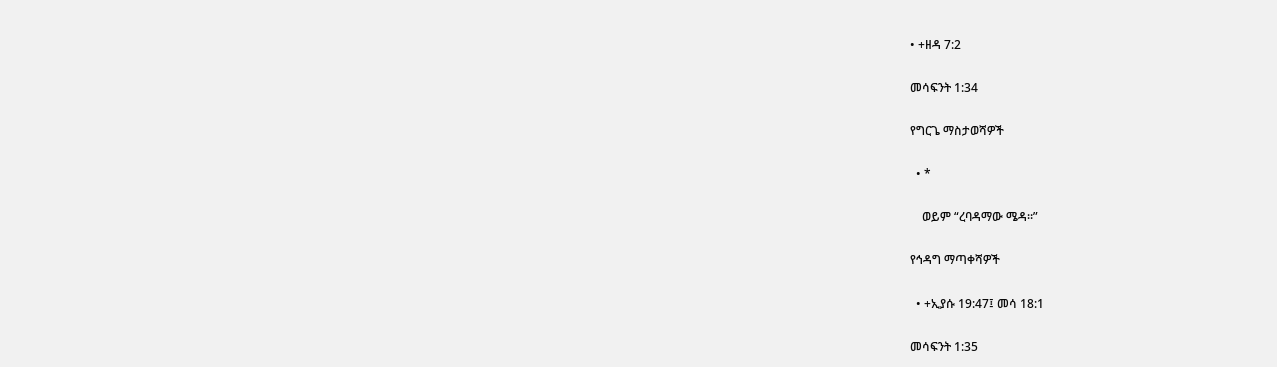• +ዘዳ 7:2

መሳፍንት 1:34

የግርጌ ማስታወሻዎች

  • *

    ወይም “ረባዳማው ሜዳ።”

የኅዳግ ማጣቀሻዎች

  • +ኢያሱ 19:47፤ መሳ 18:1

መሳፍንት 1:35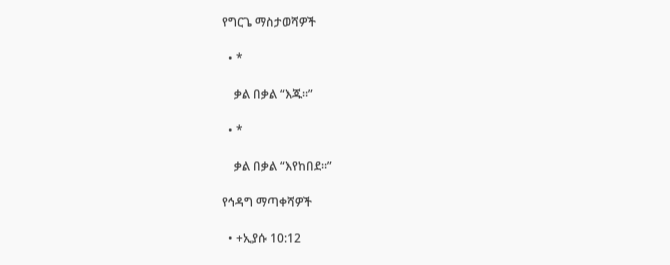የግርጌ ማስታወሻዎች

  • *

    ቃል በቃል “እጁ።”

  • *

    ቃል በቃል “እየከበደ።”

የኅዳግ ማጣቀሻዎች

  • +ኢያሱ 10:12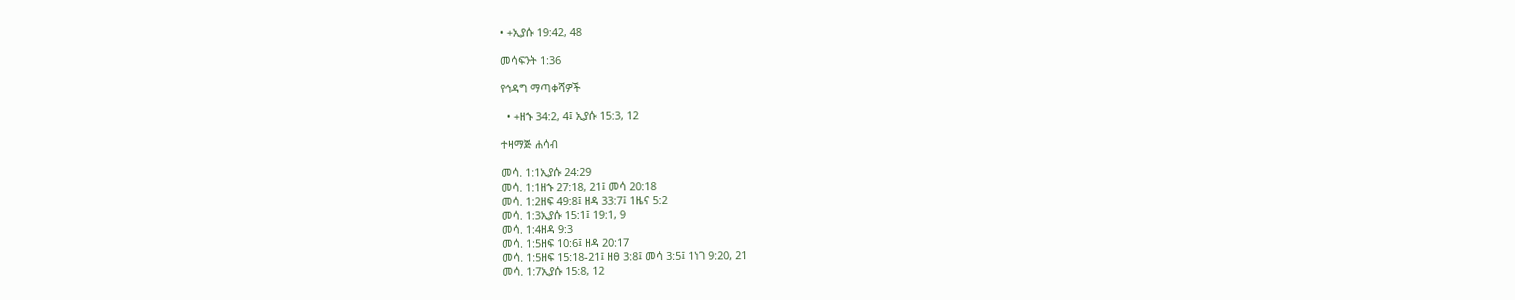• +ኢያሱ 19:42, 48

መሳፍንት 1:36

የኅዳግ ማጣቀሻዎች

  • +ዘኁ 34:2, 4፤ ኢያሱ 15:3, 12

ተዛማጅ ሐሳብ

መሳ. 1:1ኢያሱ 24:29
መሳ. 1:1ዘኁ 27:18, 21፤ መሳ 20:18
መሳ. 1:2ዘፍ 49:8፤ ዘዳ 33:7፤ 1ዜና 5:2
መሳ. 1:3ኢያሱ 15:1፤ 19:1, 9
መሳ. 1:4ዘዳ 9:3
መሳ. 1:5ዘፍ 10:6፤ ዘዳ 20:17
መሳ. 1:5ዘፍ 15:18-21፤ ዘፀ 3:8፤ መሳ 3:5፤ 1ነገ 9:20, 21
መሳ. 1:7ኢያሱ 15:8, 12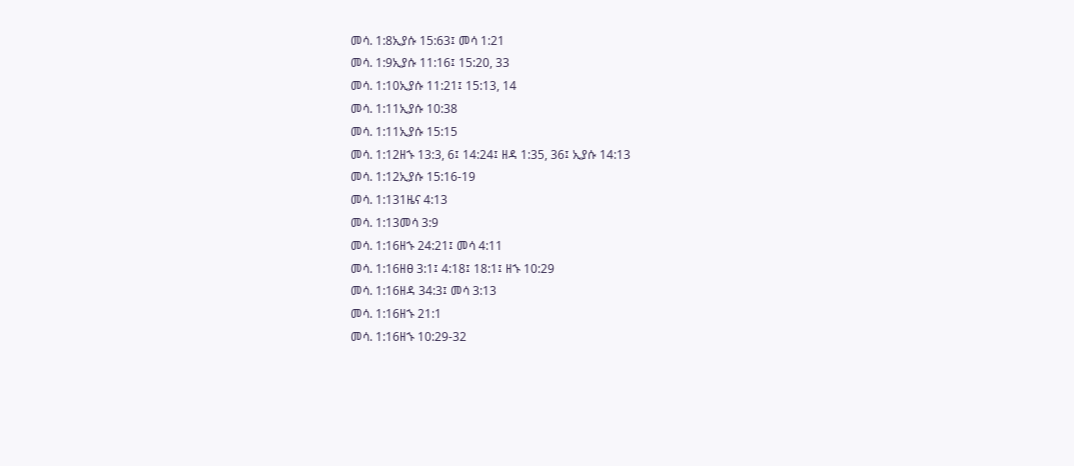መሳ. 1:8ኢያሱ 15:63፤ መሳ 1:21
መሳ. 1:9ኢያሱ 11:16፤ 15:20, 33
መሳ. 1:10ኢያሱ 11:21፤ 15:13, 14
መሳ. 1:11ኢያሱ 10:38
መሳ. 1:11ኢያሱ 15:15
መሳ. 1:12ዘኁ 13:3, 6፤ 14:24፤ ዘዳ 1:35, 36፤ ኢያሱ 14:13
መሳ. 1:12ኢያሱ 15:16-19
መሳ. 1:131ዜና 4:13
መሳ. 1:13መሳ 3:9
መሳ. 1:16ዘኁ 24:21፤ መሳ 4:11
መሳ. 1:16ዘፀ 3:1፤ 4:18፤ 18:1፤ ዘኁ 10:29
መሳ. 1:16ዘዳ 34:3፤ መሳ 3:13
መሳ. 1:16ዘኁ 21:1
መሳ. 1:16ዘኁ 10:29-32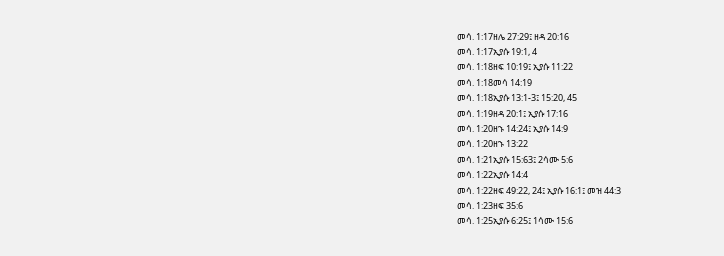መሳ. 1:17ዘሌ 27:29፤ ዘዳ 20:16
መሳ. 1:17ኢያሱ 19:1, 4
መሳ. 1:18ዘፍ 10:19፤ ኢያሱ 11:22
መሳ. 1:18መሳ 14:19
መሳ. 1:18ኢያሱ 13:1-3፤ 15:20, 45
መሳ. 1:19ዘዳ 20:1፤ ኢያሱ 17:16
መሳ. 1:20ዘኁ 14:24፤ ኢያሱ 14:9
መሳ. 1:20ዘኁ 13:22
መሳ. 1:21ኢያሱ 15:63፤ 2ሳሙ 5:6
መሳ. 1:22ኢያሱ 14:4
መሳ. 1:22ዘፍ 49:22, 24፤ ኢያሱ 16:1፤ መዝ 44:3
መሳ. 1:23ዘፍ 35:6
መሳ. 1:25ኢያሱ 6:25፤ 1ሳሙ 15:6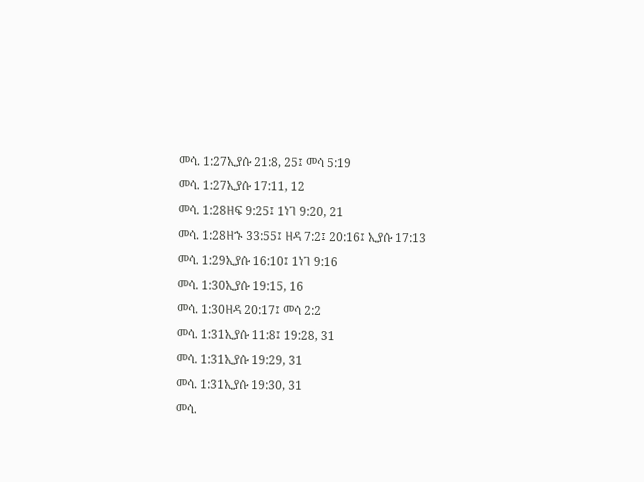መሳ. 1:27ኢያሱ 21:8, 25፤ መሳ 5:19
መሳ. 1:27ኢያሱ 17:11, 12
መሳ. 1:28ዘፍ 9:25፤ 1ነገ 9:20, 21
መሳ. 1:28ዘኁ 33:55፤ ዘዳ 7:2፤ 20:16፤ ኢያሱ 17:13
መሳ. 1:29ኢያሱ 16:10፤ 1ነገ 9:16
መሳ. 1:30ኢያሱ 19:15, 16
መሳ. 1:30ዘዳ 20:17፤ መሳ 2:2
መሳ. 1:31ኢያሱ 11:8፤ 19:28, 31
መሳ. 1:31ኢያሱ 19:29, 31
መሳ. 1:31ኢያሱ 19:30, 31
መሳ.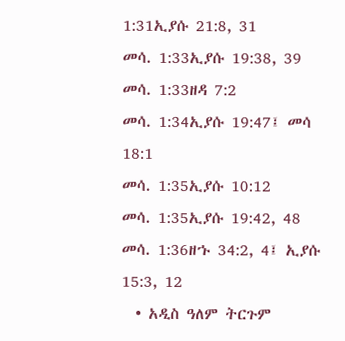1:31ኢያሱ 21:8, 31
መሳ. 1:33ኢያሱ 19:38, 39
መሳ. 1:33ዘዳ 7:2
መሳ. 1:34ኢያሱ 19:47፤ መሳ 18:1
መሳ. 1:35ኢያሱ 10:12
መሳ. 1:35ኢያሱ 19:42, 48
መሳ. 1:36ዘኁ 34:2, 4፤ ኢያሱ 15:3, 12
  • አዲስ ዓለም ትርጉም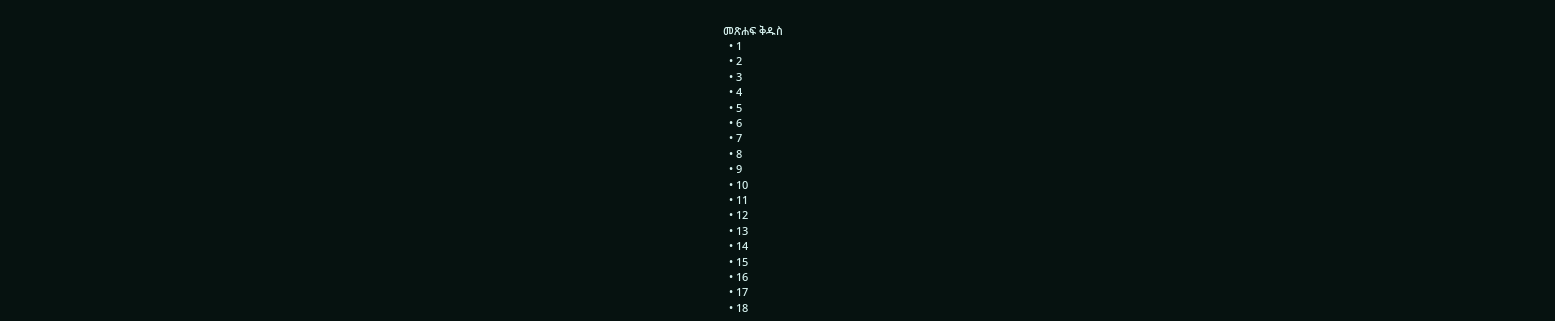መጽሐፍ ቅዱስ
  • 1
  • 2
  • 3
  • 4
  • 5
  • 6
  • 7
  • 8
  • 9
  • 10
  • 11
  • 12
  • 13
  • 14
  • 15
  • 16
  • 17
  • 18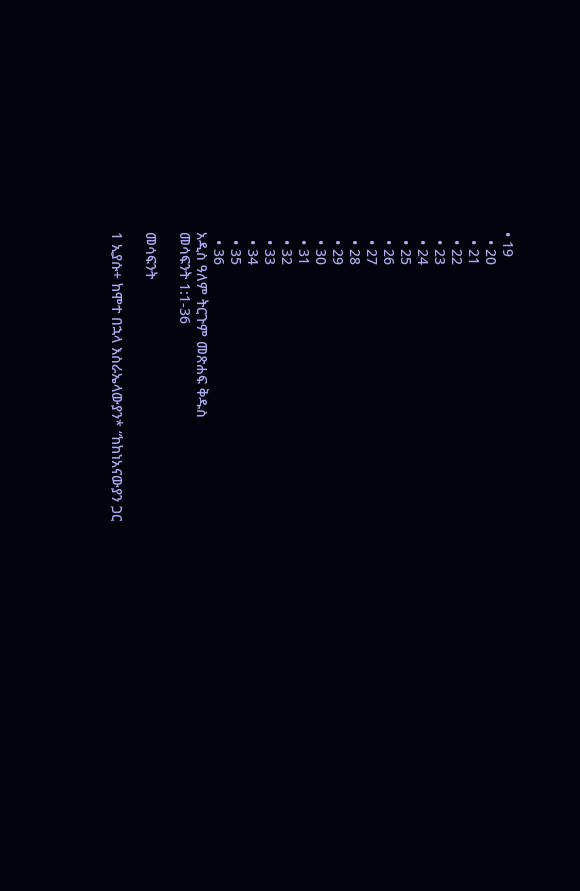• 19
  • 20
  • 21
  • 22
  • 23
  • 24
  • 25
  • 26
  • 27
  • 28
  • 29
  • 30
  • 31
  • 32
  • 33
  • 34
  • 35
  • 36
አዲስ ዓለም ትርጉም መጽሐፍ ቅዱስ
መሳፍንት 1:1-36

መሳፍንት

1 ኢያሱ+ ከሞተ በኋላ እስራኤላውያን* “ከከነአናውያን ጋር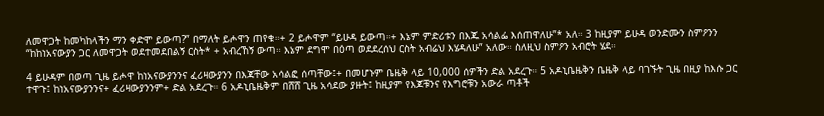ለመዋጋት ከመካከላችን ማን ቀድሞ ይውጣ?” በማለት ይሖዋን ጠየቁ።+ 2 ይሖዋም “ይሁዳ ይውጣ።+ እኔም ምድሪቱን በእጁ አሳልፌ እሰጠዋለሁ”* አለ። 3 ከዚያም ይሁዳ ወንድሙን ስምዖንን “ከከነአናውያን ጋር ለመዋጋት ወደተመደበልኝ ርስት* + አብረኸኝ ውጣ። እኔም ደግሞ በዕጣ ወደደረሰህ ርስት አብሬህ እሄዳለሁ” አለው። ስለዚህ ስምዖን አብሮት ሄደ።

4 ይሁዳም በወጣ ጊዜ ይሖዋ ከነአናውያንንና ፈሪዛውያንን በእጃቸው አሳልፎ ሰጣቸው፤+ በመሆኑም ቤዜቅ ላይ 10,000 ሰዎችን ድል አደረጉ። 5 አዶኒቤዜቅን ቤዜቅ ላይ ባገኙት ጊዜ በዚያ ከእሱ ጋር ተዋጉ፤ ከነአናውያንንና+ ፈሪዛውያንንም+ ድል አደረጉ። 6 አዶኒቤዜቅም በሸሸ ጊዜ አሳደው ያዙት፤ ከዚያም የእጆቹንና የእግሮቹን አውራ ጣቶች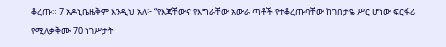ቆረጡ። 7 አዶኒቤዜቅም እንዲህ አለ፦ “የእጃቸውና የእግራቸው አውራ ጣቶች የተቆረጡባቸው ከገበታዬ ሥር ሆነው ፍርፋሪ የሚለቃቅሙ 70 ነገሥታት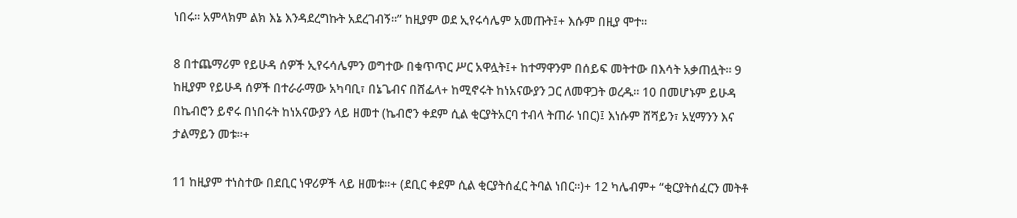ነበሩ። አምላክም ልክ እኔ እንዳደረግኩት አደረገብኝ።” ከዚያም ወደ ኢየሩሳሌም አመጡት፤+ እሱም በዚያ ሞተ።

8 በተጨማሪም የይሁዳ ሰዎች ኢየሩሳሌምን ወግተው በቁጥጥር ሥር አዋሏት፤+ ከተማዋንም በሰይፍ መትተው በእሳት አቃጠሏት። 9 ከዚያም የይሁዳ ሰዎች በተራራማው አካባቢ፣ በኔጌብና በሸፌላ+ ከሚኖሩት ከነአናውያን ጋር ለመዋጋት ወረዱ። 10 በመሆኑም ይሁዳ በኬብሮን ይኖሩ በነበሩት ከነአናውያን ላይ ዘመተ (ኬብሮን ቀደም ሲል ቂርያትአርባ ተብላ ትጠራ ነበር)፤ እነሱም ሸሻይን፣ አሂማንን እና ታልማይን መቱ።+

11 ከዚያም ተነስተው በደቢር ነዋሪዎች ላይ ዘመቱ።+ (ደቢር ቀደም ሲል ቂርያትሰፈር ትባል ነበር።)+ 12 ካሌብም+ “ቂርያትሰፈርን መትቶ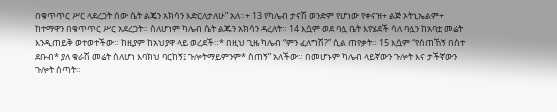በቁጥጥር ሥር ላደረጋት ሰው ሴት ልጄን አክሳን እድርለታለሁ” አለ።+ 13 የካሌብ ታናሽ ወንድም የሆነው የቀናዝ+ ልጅ ኦትኒኤልም+ ከተማዋን በቁጥጥር ሥር አደረጋት። ስለሆነም ካሌብ ሴት ልጁን አክሳን ዳረለት። 14 እሷም ወደ ባሏ ቤት እየሄደች ሳለ ባሏን ከአባቷ መሬት እንዲጠይቅ ወተወተችው። ከዚያም ከአህያዋ ላይ ወረደች።* በዚህ ጊዜ ካሌብ “ምን ፈለግሽ?” ሲል ጠየቃት። 15 እሷም “የሰጠኸኝ በስተ ደቡብ* ያለ ቁራሽ መሬት ስለሆነ እባክህ ባርከኝ፤ ጉሎትማይምንም* ስጠኝ” አለችው። በመሆኑም ካሌብ ላይኛውን ጉሎት እና ታችኛውን ጉሎት ሰጣት።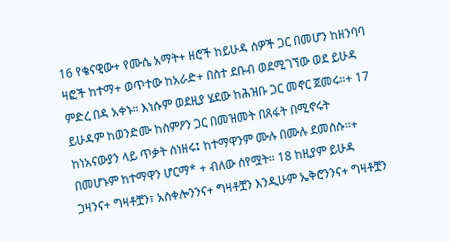16 የቄናዊው+ የሙሴ አማት+ ዘሮች ከይሁዳ ሰዎች ጋር በመሆን ከዘንባባ ዛፎች ከተማ+ ወጥተው ከአራድ+ በስተ ደቡብ ወደሚገኘው ወደ ይሁዳ ምድረ በዳ አቀኑ። እነሱም ወደዚያ ሄደው ከሕዝቡ ጋር መኖር ጀመሩ።+ 17 ይሁዳም ከወንድሙ ከስምዖን ጋር በመዝመት በጸፋት በሚኖሩት ከነአናውያን ላይ ጥቃት ሰነዘሩ፤ ከተማዋንም ሙሉ በሙሉ ደመሰሱ።+ በመሆኑም ከተማዋን ሆርማ* + ብለው ሰየሟት። 18 ከዚያም ይሁዳ ጋዛንና+ ግዛቶቿን፣ አስቀሎንንና+ ግዛቶቿን እንዲሁም ኤቅሮንንና+ ግዛቶቿን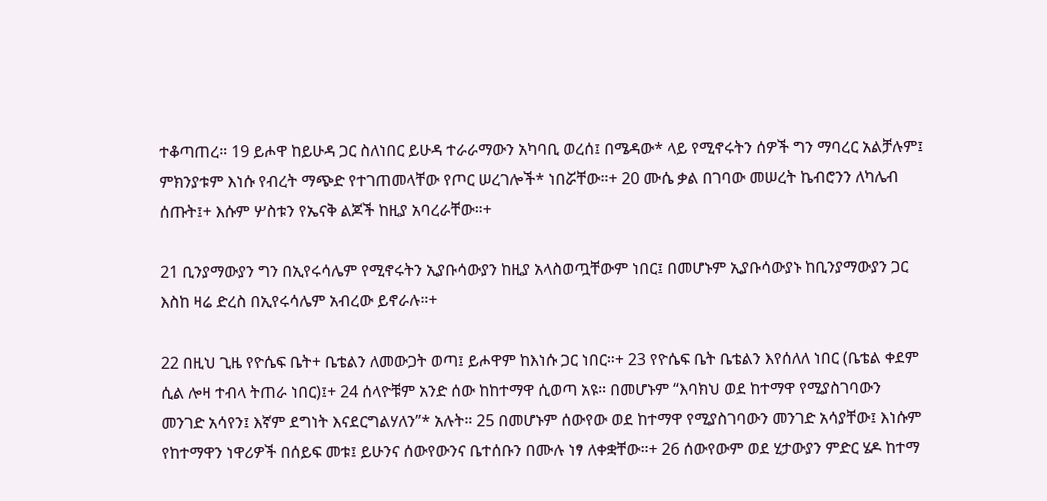ተቆጣጠረ። 19 ይሖዋ ከይሁዳ ጋር ስለነበር ይሁዳ ተራራማውን አካባቢ ወረሰ፤ በሜዳው* ላይ የሚኖሩትን ሰዎች ግን ማባረር አልቻሉም፤ ምክንያቱም እነሱ የብረት ማጭድ የተገጠመላቸው የጦር ሠረገሎች* ነበሯቸው።+ 20 ሙሴ ቃል በገባው መሠረት ኬብሮንን ለካሌብ ሰጡት፤+ እሱም ሦስቱን የኤናቅ ልጆች ከዚያ አባረራቸው።+

21 ቢንያማውያን ግን በኢየሩሳሌም የሚኖሩትን ኢያቡሳውያን ከዚያ አላስወጧቸውም ነበር፤ በመሆኑም ኢያቡሳውያኑ ከቢንያማውያን ጋር እስከ ዛሬ ድረስ በኢየሩሳሌም አብረው ይኖራሉ።+

22 በዚህ ጊዜ የዮሴፍ ቤት+ ቤቴልን ለመውጋት ወጣ፤ ይሖዋም ከእነሱ ጋር ነበር።+ 23 የዮሴፍ ቤት ቤቴልን እየሰለለ ነበር (ቤቴል ቀደም ሲል ሎዛ ተብላ ትጠራ ነበር)፤+ 24 ሰላዮቹም አንድ ሰው ከከተማዋ ሲወጣ አዩ። በመሆኑም “እባክህ ወደ ከተማዋ የሚያስገባውን መንገድ አሳየን፤ እኛም ደግነት እናደርግልሃለን”* አሉት። 25 በመሆኑም ሰውየው ወደ ከተማዋ የሚያስገባውን መንገድ አሳያቸው፤ እነሱም የከተማዋን ነዋሪዎች በሰይፍ መቱ፤ ይሁንና ሰውየውንና ቤተሰቡን በሙሉ ነፃ ለቀቋቸው።+ 26 ሰውየውም ወደ ሂታውያን ምድር ሄዶ ከተማ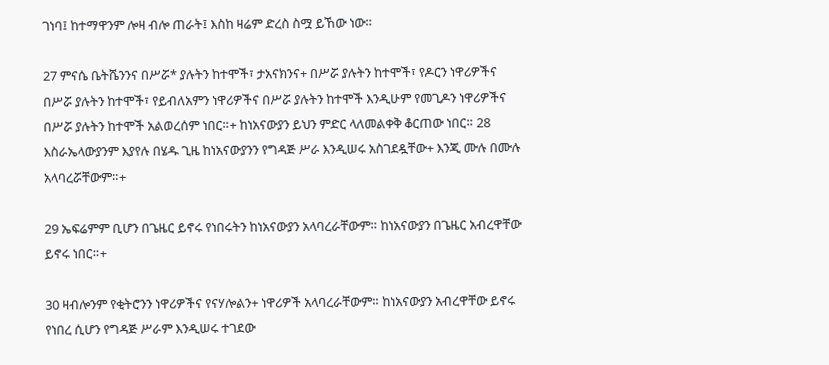ገነባ፤ ከተማዋንም ሎዛ ብሎ ጠራት፤ እስከ ዛሬም ድረስ ስሟ ይኸው ነው።

27 ምናሴ ቤትሼንንና በሥሯ* ያሉትን ከተሞች፣ ታአናክንና+ በሥሯ ያሉትን ከተሞች፣ የዶርን ነዋሪዎችና በሥሯ ያሉትን ከተሞች፣ የይብለአምን ነዋሪዎችና በሥሯ ያሉትን ከተሞች እንዲሁም የመጊዶን ነዋሪዎችና በሥሯ ያሉትን ከተሞች አልወረሰም ነበር።+ ከነአናውያን ይህን ምድር ላለመልቀቅ ቆርጠው ነበር። 28 እስራኤላውያንም እያየሉ በሄዱ ጊዜ ከነአናውያንን የግዳጅ ሥራ እንዲሠሩ አስገደዷቸው+ እንጂ ሙሉ በሙሉ አላባረሯቸውም።+

29 ኤፍሬምም ቢሆን በጌዜር ይኖሩ የነበሩትን ከነአናውያን አላባረራቸውም። ከነአናውያን በጌዜር አብረዋቸው ይኖሩ ነበር።+

30 ዛብሎንም የቂትሮንን ነዋሪዎችና የናሃሎልን+ ነዋሪዎች አላባረራቸውም። ከነአናውያን አብረዋቸው ይኖሩ የነበረ ሲሆን የግዳጅ ሥራም እንዲሠሩ ተገደው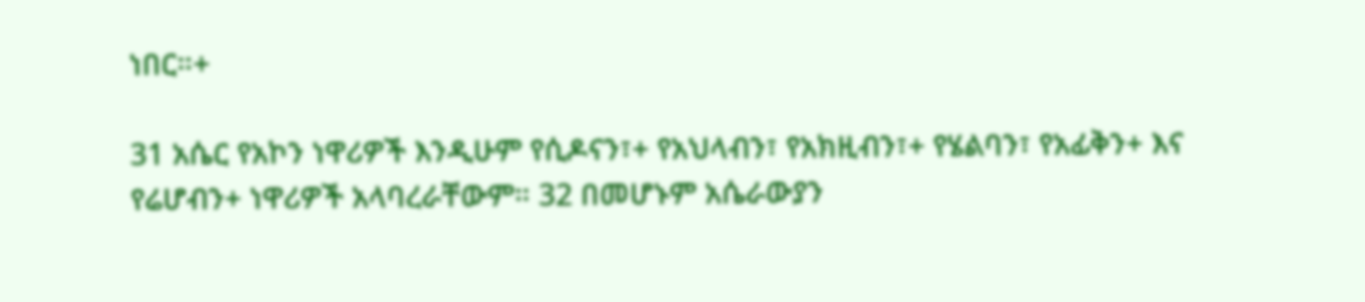ነበር።+

31 አሴር የአኮን ነዋሪዎች እንዲሁም የሲዶናን፣+ የአህላብን፣ የአክዚብን፣+ የሄልባን፣ የአፊቅን+ እና የሬሆብን+ ነዋሪዎች አላባረራቸውም። 32 በመሆኑም አሴራውያን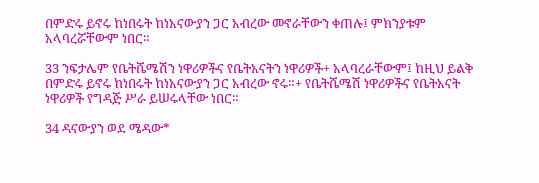በምድሩ ይኖሩ ከነበሩት ከነአናውያን ጋር አብረው መኖራቸውን ቀጠሉ፤ ምክንያቱም አላባረሯቸውም ነበር።

33 ንፍታሌም የቤትሼሜሽን ነዋሪዎችና የቤትአናትን ነዋሪዎች+ አላባረራቸውም፤ ከዚህ ይልቅ በምድሩ ይኖሩ ከነበሩት ከነአናውያን ጋር አብረው ኖሩ።+ የቤትሼሜሽ ነዋሪዎችና የቤትአናት ነዋሪዎች የግዳጅ ሥራ ይሠሩላቸው ነበር።

34 ዳናውያን ወደ ሜዳው*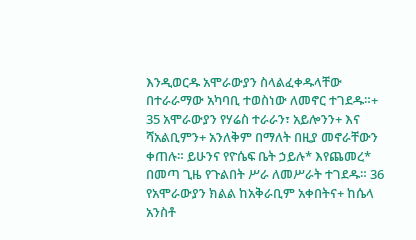እንዲወርዱ አሞራውያን ስላልፈቀዱላቸው በተራራማው አካባቢ ተወስነው ለመኖር ተገደዱ።+ 35 አሞራውያን የሃሬስ ተራራን፣ አይሎንን+ እና ሻአልቢምን+ አንለቅም በማለት በዚያ መኖራቸውን ቀጠሉ። ይሁንና የዮሴፍ ቤት ኃይሉ* እየጨመረ* በመጣ ጊዜ የጉልበት ሥራ ለመሥራት ተገደዱ። 36 የአሞራውያን ክልል ከአቅራቢም አቀበትና+ ከሴላ አንስቶ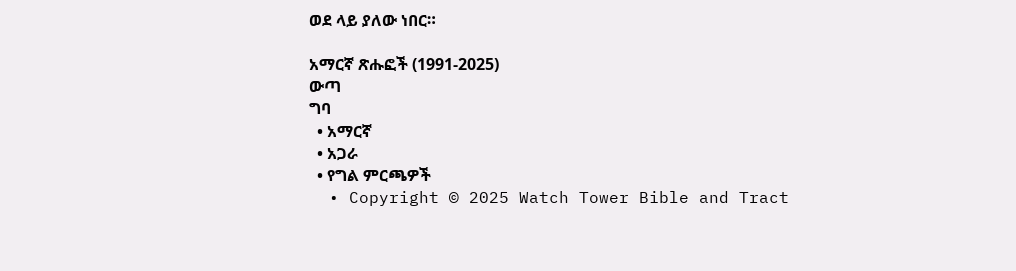ወደ ላይ ያለው ነበር።

አማርኛ ጽሑፎች (1991-2025)
ውጣ
ግባ
  • አማርኛ
  • አጋራ
  • የግል ምርጫዎች
  • Copyright © 2025 Watch Tower Bible and Tract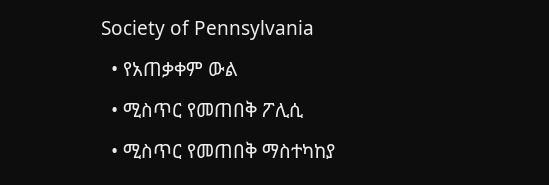Society of Pennsylvania
  • የአጠቃቀም ውል
  • ሚስጥር የመጠበቅ ፖሊሲ
  • ሚስጥር የመጠበቅ ማስተካከያ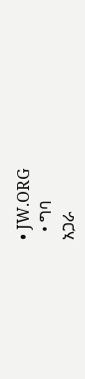• JW.ORG
  • ግባ
አጋራ